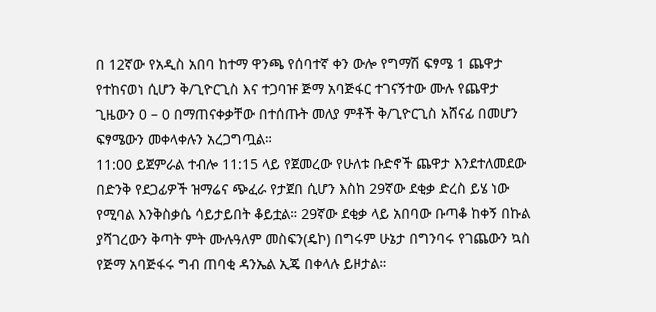በ 12ኛው የአዲስ አበባ ከተማ ዋንጫ የሰባተኛ ቀን ውሎ የግማሽ ፍፃሜ 1 ጨዋታ የተከናወነ ሲሆን ቅ/ጊዮርጊስ እና ተጋባዡ ጅማ አባጅፋር ተገናኝተው ሙሉ የጨዋታ ጊዜውን 0 – 0 በማጠናቀቃቸው በተሰጡት መለያ ምቶች ቅ/ጊዮርጊስ አሸናፊ በመሆን ፍፃሜውን መቀላቀሉን አረጋግጧል።
11:00 ይጀምራል ተብሎ 11:15 ላይ የጀመረው የሁለቱ ቡድኖች ጨዋታ እንደተለመደው በድንቅ የደጋፊዎች ዝማሬና ጭፈራ የታጀበ ሲሆን እስከ 29ኛው ደቂቃ ድረስ ይሄ ነው የሚባል እንቅስቃሴ ሳይታይበት ቆይቷል። 29ኛው ደቂቃ ላይ አበባው ቡጣቆ ከቀኝ በኩል ያሻገረውን ቅጣት ምት ሙሉዓለም መስፍን(ዴኮ) በግሩም ሁኔታ በግንባሩ የገጨውን ኳስ የጅማ አባጅፋሩ ግብ ጠባቂ ዳንኤል ኢጄ በቀላሉ ይዞታል።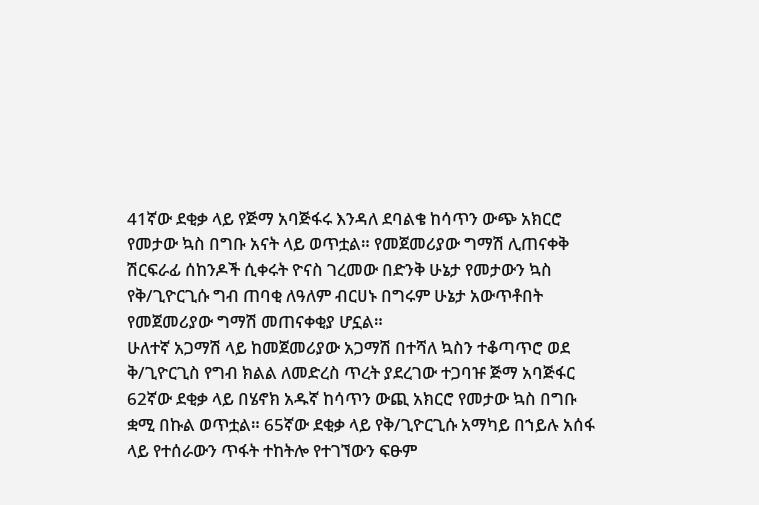41ኛው ደቂቃ ላይ የጅማ አባጅፋሩ እንዳለ ደባልቄ ከሳጥን ውጭ አክርሮ የመታው ኳስ በግቡ አናት ላይ ወጥቷል። የመጀመሪያው ግማሽ ሊጠናቀቅ ሽርፍራፊ ሰከንዶች ሲቀሩት ዮናስ ገረመው በድንቅ ሁኔታ የመታውን ኳስ የቅ/ጊዮርጊሱ ግብ ጠባቂ ለዓለም ብርሀኑ በግሩም ሁኔታ አውጥቶበት የመጀመሪያው ግማሽ መጠናቀቂያ ሆኗል።
ሁለተኛ አጋማሽ ላይ ከመጀመሪያው አጋማሽ በተሻለ ኳስን ተቆጣጥሮ ወደ ቅ/ጊዮርጊስ የግብ ክልል ለመድረስ ጥረት ያደረገው ተጋባዡ ጅማ አባጅፋር 62ኛው ደቂቃ ላይ በሄኖክ አዱኛ ከሳጥን ውጪ አክርሮ የመታው ኳስ በግቡ ቋሚ በኩል ወጥቷል። 65ኛው ደቂቃ ላይ የቅ/ጊዮርጊሱ አማካይ በኀይሉ አሰፋ ላይ የተሰራውን ጥፋት ተከትሎ የተገኘውን ፍፁም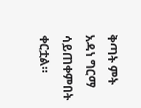ቅጣት ምት አዳነ ግርማ ሳይጠቀምበት ቀርቷል።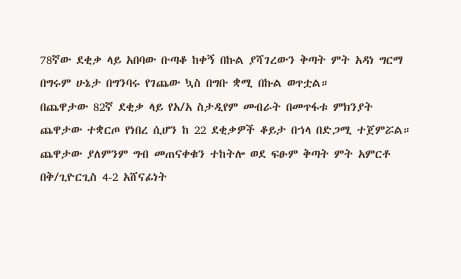78ኛው ደቂቃ ላይ አበባው ቡጣቆ ከቀኝ በኩል ያሻገረውን ቅጣት ምት አዳነ ግርማ በግሩም ሁኔታ በግንባሩ የገጨው ኳስ በግቡ ቋሚ በኩል ወጥቷል።
በጨዋታው 82ኛ ደቂቃ ላይ የአ/አ ስታዲየም መብራት በመጥፋቱ ምክንያት ጨዋታው ተቋርጦ የነበረ ሲሆን ከ 22 ደቂቃዎች ቆይታ በኀላ በድጋሚ ተጀምሯል።
ጨዋታው ያለምንም ግብ መጠናቀቁን ተከትሎ ወደ ፍፁም ቅጣት ምት አምርቶ በቅ/ጊዮርጊስ 4-2 አሸናፊነት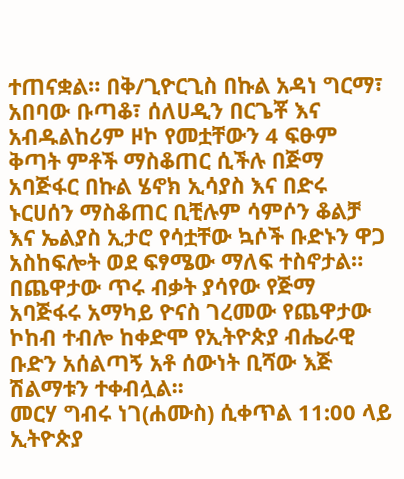ተጠናቋል። በቅ/ጊዮርጊስ በኩል አዳነ ግርማ፣ አበባው ቡጣቆ፣ ሰለሀዲን በርጌቾ እና አብዱልከሪም ዞኮ የመቷቸውን 4 ፍፁም ቅጣት ምቶች ማስቆጠር ሲችሉ በጅማ አባጅፋር በኩል ሄኖክ ኢሳያስ እና በድሩ ኑርሀሰን ማስቆጠር ቢቺሉም ሳምሶን ቆልቻ እና ኤልያስ ኢታሮ የሳቷቸው ኳሶች ቡድኑን ዋጋ አስከፍሎት ወደ ፍፃሜው ማለፍ ተስኖታል።
በጨዋታው ጥሩ ብቃት ያሳየው የጅማ አባጅፋሩ አማካይ ዮናስ ገረመው የጨዋታው ኮከብ ተብሎ ከቀድሞ የኢትዮጵያ ብሔራዊ ቡድን አሰልጣኝ አቶ ሰውነት ቢሻው እጅ ሽልማቱን ተቀብሏል፡፡
መርሃ ግብሩ ነገ(ሐሙስ) ሲቀጥል 11:00 ላይ ኢትዮጵያ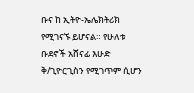ቡና ከ ኢትዮ-ኤሌክትሪክ የሚገናኙ ይሆናል። የሁለቱ ቡደኖች አሸናፊ እሁድ ቅ/ጊዮርጊስን የሚገጥም ሲሆን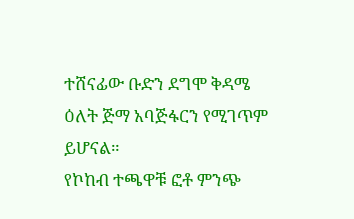ተሸናፊው ቡድን ደግሞ ቅዳሜ ዕለት ጅማ አባጅፋርን የሚገጥም ይሆናል።
የኮከብ ተጫዋቹ ፎቶ ምንጭ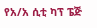የአ/አ ሲቲ ካፕ ፔጅ